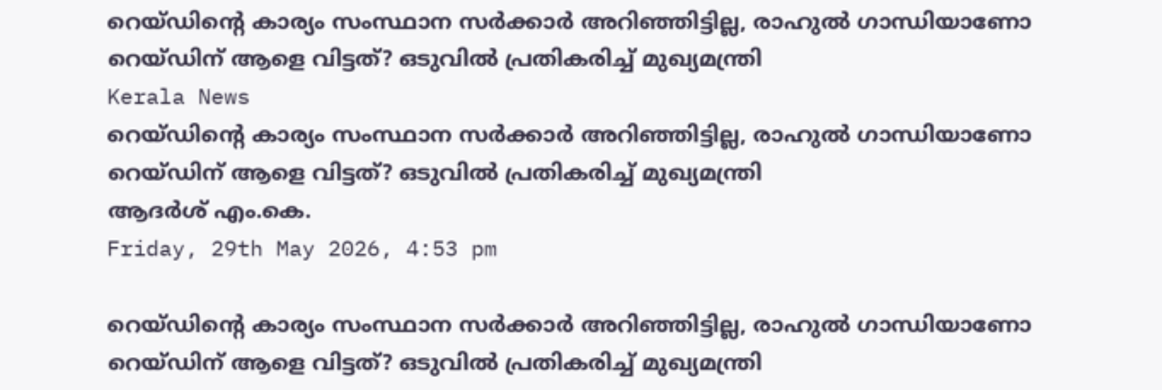റെയ്ഡിന്റെ കാര്യം സംസ്ഥാന സര്‍ക്കാര്‍ അറിഞ്ഞിട്ടില്ല, രാഹുല്‍ ഗാന്ധിയാണോ റെയ്ഡിന് ആളെ വിട്ടത്? ഒടുവില്‍ പ്രതികരിച്ച് മുഖ്യമന്ത്രി
Kerala News
റെയ്ഡിന്റെ കാര്യം സംസ്ഥാന സര്‍ക്കാര്‍ അറിഞ്ഞിട്ടില്ല, രാഹുല്‍ ഗാന്ധിയാണോ റെയ്ഡിന് ആളെ വിട്ടത്? ഒടുവില്‍ പ്രതികരിച്ച് മുഖ്യമന്ത്രി
ആദര്‍ശ് എം.കെ.
Friday, 29th May 2026, 4:53 pm

റെയ്ഡിന്റെ കാര്യം സംസ്ഥാന സര്‍ക്കാര്‍ അറിഞ്ഞിട്ടില്ല, രാഹുല്‍ ഗാന്ധിയാണോ റെയ്ഡിന് ആളെ വിട്ടത്? ഒടുവില്‍ പ്രതികരിച്ച് മുഖ്യമന്ത്രി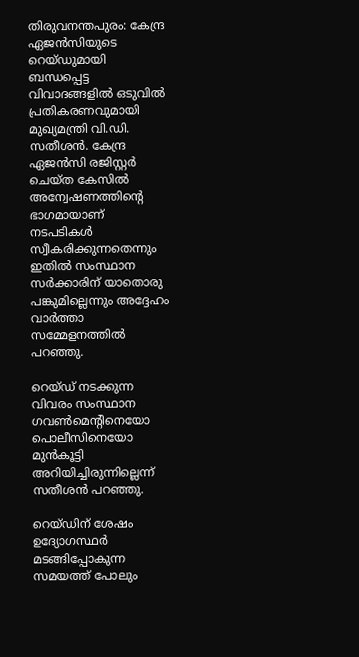തിരുവനന്തപുരം: കേന്ദ്ര ഏജന്‍സിയുടെ റെയ്ഡുമായി ബന്ധപ്പെട്ട വിവാദങ്ങളില്‍ ഒടുവില്‍ പ്രതികരണവുമായി മുഖ്യമന്ത്രി വി.ഡി. സതീശന്‍. കേന്ദ്ര ഏജന്‍സി രജിസ്റ്റര്‍ ചെയ്ത കേസില്‍ അന്വേഷണത്തിന്റെ ഭാഗമായാണ് നടപടികള്‍ സ്വീകരിക്കുന്നതെന്നും ഇതില്‍ സംസ്ഥാന സര്‍ക്കാരിന് യാതൊരു പങ്കുമില്ലെന്നും അദ്ദേഹം വാര്‍ത്താ സമ്മേളനത്തില്‍ പറഞ്ഞു.

റെയ്ഡ് നടക്കുന്ന വിവരം സംസ്ഥാന ഗവണ്‍മെന്റിനെയോ പൊലീസിനെയോ മുന്‍കൂട്ടി അറിയിച്ചിരുന്നില്ലെന്ന് സതീശന്‍ പറഞ്ഞു.

റെയ്ഡിന് ശേഷം ഉദ്യോഗസ്ഥര്‍ മടങ്ങിപ്പോകുന്ന സമയത്ത് പോലും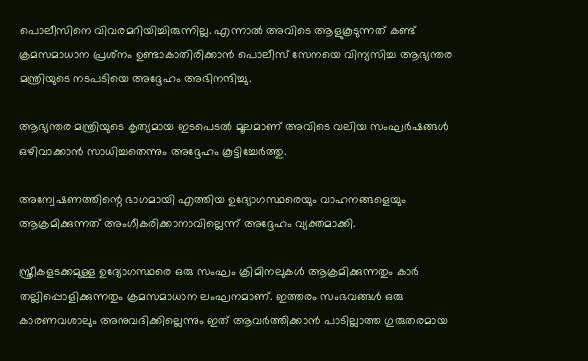പൊലീസിനെ വിവരമറിയിച്ചിരുന്നില്ല. എന്നാല്‍ അവിടെ ആളുകൂടുന്നത് കണ്ട് ക്രമസമാധാന പ്രശ്‌നം ഉണ്ടാകാതിരിക്കാന്‍ പൊലീസ് സേനയെ വിന്യസിച്ച ആഭ്യന്തര മന്ത്രിയുടെ നടപടിയെ അദ്ദേഹം അഭിനന്ദിച്ചു.

ആഭ്യന്തര മന്ത്രിയുടെ കൃത്യമായ ഇടപെടല്‍ മൂലമാണ് അവിടെ വലിയ സംഘര്‍ഷങ്ങള്‍ ഒഴിവാക്കാന്‍ സാധിച്ചതെന്നും അദ്ദേഹം കൂട്ടിച്ചേര്‍ത്തു.

അന്വേഷണത്തിന്റെ ഭാഗമായി എത്തിയ ഉദ്യോഗസ്ഥരെയും വാഹനങ്ങളെയും ആക്രമിക്കുന്നത് അംഗീകരിക്കാനാവില്ലെന്ന് അദ്ദേഹം വ്യക്തമാക്കി.

സ്ത്രീകളടക്കമുള്ള ഉദ്യോഗസ്ഥരെ ഒരു സംഘം ക്രിമിനലുകള്‍ ആക്രമിക്കുന്നതും കാര്‍ തല്ലിപ്പൊളിക്കുന്നതും ക്രമസമാധാന ലംഘനമാണ്. ഇത്തരം സംഭവങ്ങള്‍ ഒരു കാരണവശാലും അനുവദിക്കില്ലെന്നും ഇത് ആവര്‍ത്തിക്കാന്‍ പാടില്ലാത്ത ഗുരുതരമായ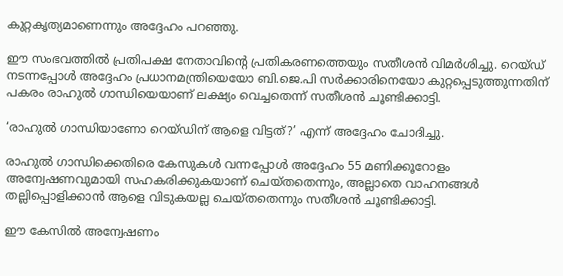കുറ്റകൃത്യമാണെന്നും അദ്ദേഹം പറഞ്ഞു.

ഈ സംഭവത്തില്‍ പ്രതിപക്ഷ നേതാവിന്റെ പ്രതികരണത്തെയും സതീശന്‍ വിമര്‍ശിച്ചു. റെയ്ഡ് നടന്നപ്പോള്‍ അദ്ദേഹം പ്രധാനമന്ത്രിയെയോ ബി.ജെ.പി സര്‍ക്കാരിനെയോ കുറ്റപ്പെടുത്തുന്നതിന് പകരം രാഹുല്‍ ഗാന്ധിയെയാണ് ലക്ഷ്യം വെച്ചതെന്ന് സതീശന്‍ ചൂണ്ടിക്കാട്ടി.

‘രാഹുല്‍ ഗാന്ധിയാണോ റെയ്ഡിന് ആളെ വിട്ടത്?’ എന്ന് അദ്ദേഹം ചോദിച്ചു.

രാഹുല്‍ ഗാന്ധിക്കെതിരെ കേസുകള്‍ വന്നപ്പോള്‍ അദ്ദേഹം 55 മണിക്കൂറോളം അന്വേഷണവുമായി സഹകരിക്കുകയാണ് ചെയ്തതെന്നും, അല്ലാതെ വാഹനങ്ങള്‍ തല്ലിപ്പൊളിക്കാന്‍ ആളെ വിടുകയല്ല ചെയ്തതെന്നും സതീശന്‍ ചൂണ്ടിക്കാട്ടി.

ഈ കേസില്‍ അന്വേഷണം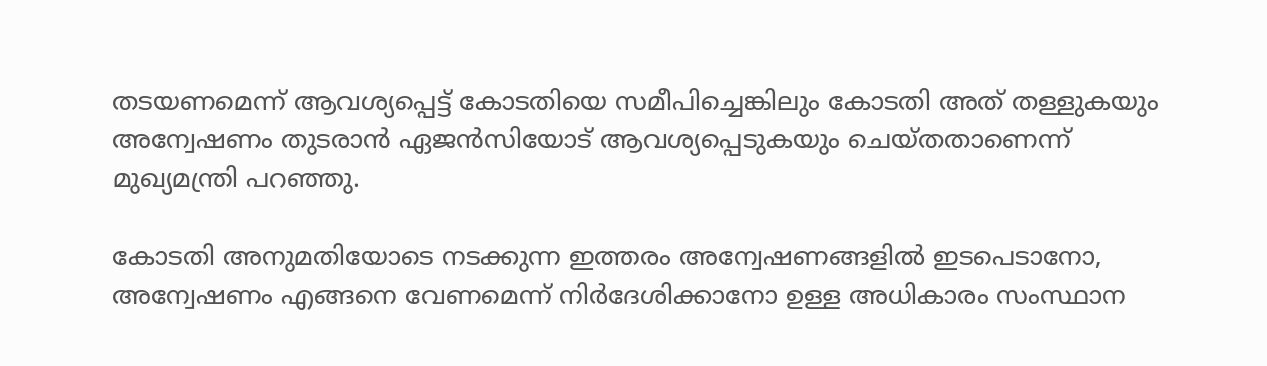തടയണമെന്ന് ആവശ്യപ്പെട്ട് കോടതിയെ സമീപിച്ചെങ്കിലും കോടതി അത് തള്ളുകയും അന്വേഷണം തുടരാന്‍ ഏജന്‍സിയോട് ആവശ്യപ്പെടുകയും ചെയ്തതാണെന്ന് മുഖ്യമന്ത്രി പറഞ്ഞു.

കോടതി അനുമതിയോടെ നടക്കുന്ന ഇത്തരം അന്വേഷണങ്ങളില്‍ ഇടപെടാനോ, അന്വേഷണം എങ്ങനെ വേണമെന്ന് നിര്‍ദേശിക്കാനോ ഉള്ള അധികാരം സംസ്ഥാന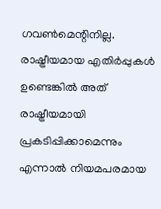ഗവണ്‍മെന്റിനില്ല. രാഷ്ട്രീയമായ എതിര്‍പ്പുകള്‍ ഉണ്ടെങ്കില്‍ അത് രാഷ്ട്രീയമായി പ്രകടിപ്പിക്കാമെന്നും എന്നാല്‍ നിയമപരമായ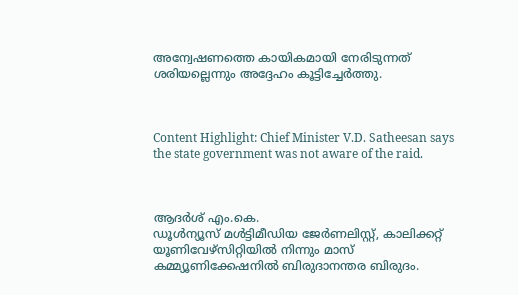അന്വേഷണത്തെ കായികമായി നേരിടുന്നത് ശരിയല്ലെന്നും അദ്ദേഹം കൂട്ടിച്ചേര്‍ത്തു.



Content Highlight: Chief Minister V.D. Satheesan says the state government was not aware of the raid.



ആദര്‍ശ് എം.കെ.
ഡൂള്‍ന്യൂസ് മള്‍ട്ടിമീഡിയ ജേര്‍ണലിസ്റ്റ്, കാലിക്കറ്റ് യൂണിവേഴ്സിറ്റിയില്‍ നിന്നും മാസ് കമ്മ്യൂണിക്കേഷനില്‍ ബിരുദാനന്തര ബിരുദം.